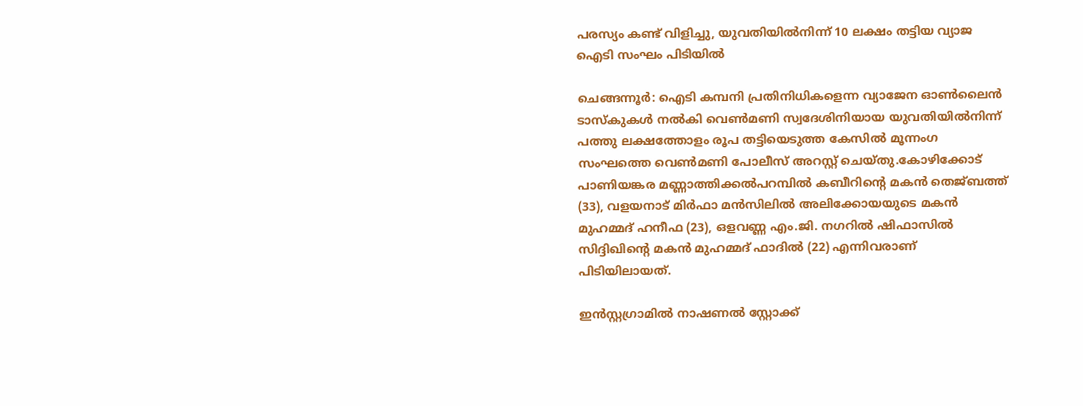പരസ്യം കണ്ട് വിളിച്ചു, യുവതിയിൽനിന്ന് 10 ലക്ഷം തട്ടിയ വ്യാജ ഐടി സംഘം പിടിയിൽ

ചെങ്ങന്നൂർ: ഐടി കമ്പനി പ്രതിനിധികളെന്ന വ്യാജേന ഓൺലൈൻ ടാസ്കുകൾ നൽകി വെൺമണി സ്വദേശിനിയായ യുവതിയിൽനിന്ന് പത്തു ലക്ഷത്തോളം രൂപ തട്ടിയെടുത്ത കേസിൽ മൂന്നംഗ സംഘത്തെ വെൺമണി പോലീസ് അറസ്റ്റ് ചെയ്തു.കോഴിക്കോട് പാണിയങ്കര മണ്ണാത്തിക്കൽപറമ്പിൽ കബീറിന്‍റെ മകൻ തെജ്ബത്ത് (33), വളയനാട് മിർഫാ മൻസിലിൽ അലിക്കോയയുടെ മകൻ മുഹമ്മദ് ഹനീഫ (23), ഒളവണ്ണ എം.ജി. നഗറിൽ ഷിഫാസിൽ സിദ്ദിഖിന്‍റെ മകൻ മുഹമ്മദ് ഫാദിൽ (22) എന്നിവരാണ് പിടിയിലായത്.

ഇൻസ്റ്റഗ്രാമിൽ നാഷണൽ സ്റ്റോക്ക്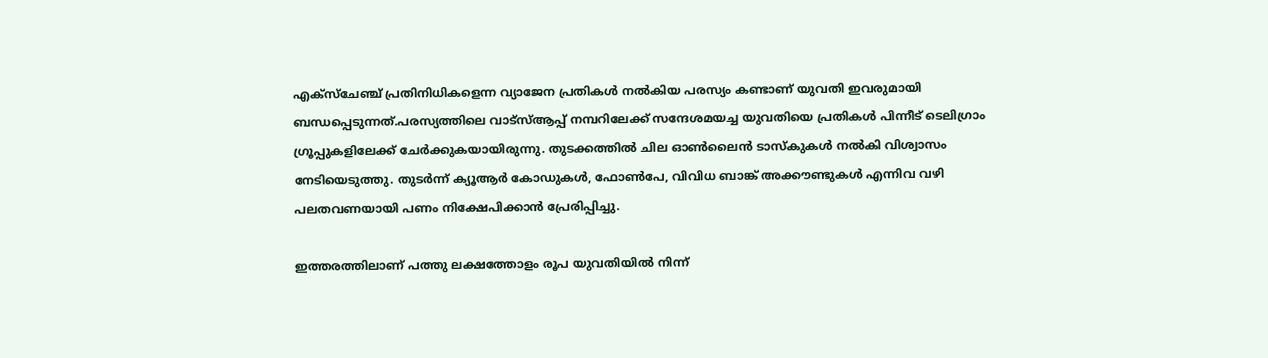എക്സ്ചേഞ്ച് പ്രതിനിധികളെന്ന വ്യാജേന പ്രതികൾ നൽകിയ പരസ്യം കണ്ടാണ് യുവതി ഇവരുമായി ബന്ധപ്പെടുന്നത്.പരസ്യത്തിലെ വാട്സ്ആപ്പ് നമ്പറിലേക്ക് സന്ദേശമയച്ച യുവതിയെ പ്രതികൾ പിന്നീട് ടെലിഗ്രാം ഗ്രൂപ്പുകളിലേക്ക് ചേർക്കുകയായിരുന്നു. തുടക്കത്തിൽ ചില ഓൺലൈൻ ടാസ്കുകൾ നൽകി വിശ്വാസം നേടിയെടുത്തു. തുടർന്ന് ക്യൂആർ കോഡുകൾ, ഫോൺപേ, വിവിധ ബാങ്ക് അക്കൗണ്ടുകൾ എന്നിവ വഴി പലതവണയായി പണം നിക്ഷേപിക്കാൻ പ്രേരിപ്പിച്ചു.

ഇത്തരത്തിലാണ് പത്തു ലക്ഷത്തോളം രൂപ യുവതിയിൽ നിന്ന്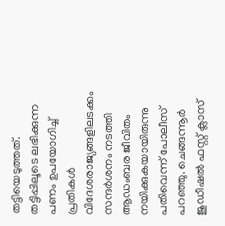തട്ടിയെടുത്തത്. തട്ടിപ്പിലൂടെ ലഭിക്കുന്ന പണം ഉപയോഗിച്ച് പ്രതികൾ വിദേശരാജ്യങ്ങളിലടക്കം സന്ദർശനം നടത്തി ആഡംബര ജീവിതം നയിക്കുകയായിരുന്നു പതിവെന്ന് പോലീസ് പറഞ്ഞു. ചെങ്ങന്നൂർ ജുഡീഷൽ ഫസ്റ്റ് ക്ലാസ്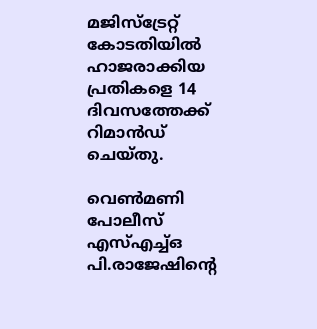മജിസ്ട്രേറ്റ് കോടതിയിൽ ഹാജരാക്കിയ പ്രതികളെ 14 ദിവസത്തേക്ക് റിമാൻഡ് ചെയ്തു.

വെൺമണി പോലീസ് എസ്എച്ച്ഒ പി.രാജേഷിന്‍റെ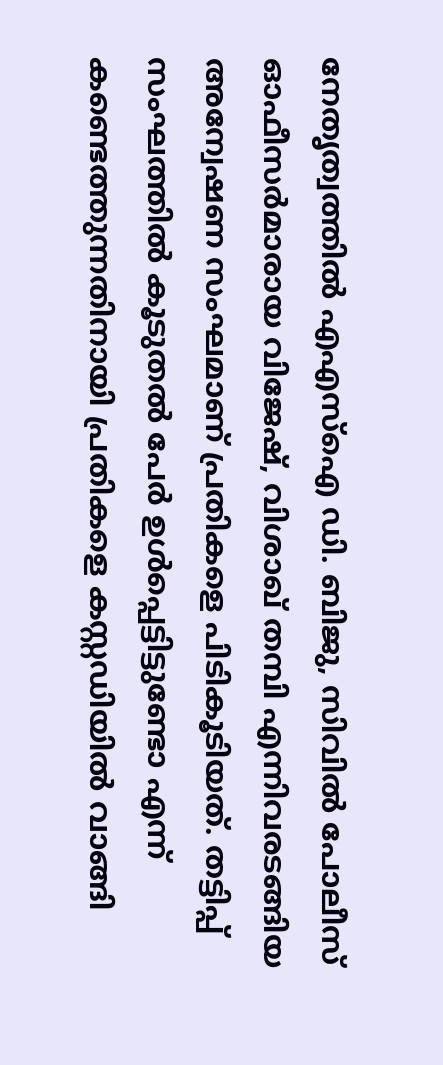നേതൃത്വത്തിൽ എഎസ്ഐ ഡി. ബിജു, സിവിൽ പോലീസ് ഓഫീസർമാരായ വിജേഷ്, വിശാഖ് തമ്പി എന്നിവരടങ്ങിയ അന്വേഷണ സംഘമാണ് പ്രതികളെ പിടികൂടിയത്. തട്ടിപ്പ് സംഘത്തിൽ കൂടുതൽ പേർ ഉൾപ്പെട്ടിട്ടുണ്ടോ എന്ന് കണ്ടെത്തുന്നതിനായി പ്രതികളെ കസ്റ്റഡിയിൽ വാങ്ങി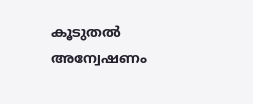കൂടുതൽ അന്വേഷണം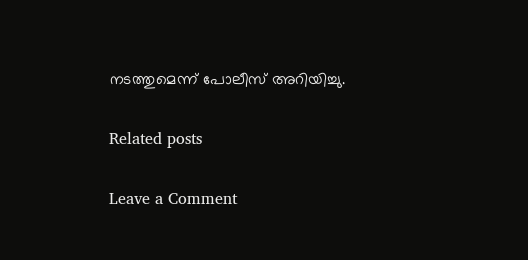നടത്തുമെന്ന് പോലീസ് അറിയിച്ചു.

Related posts

Leave a Comment